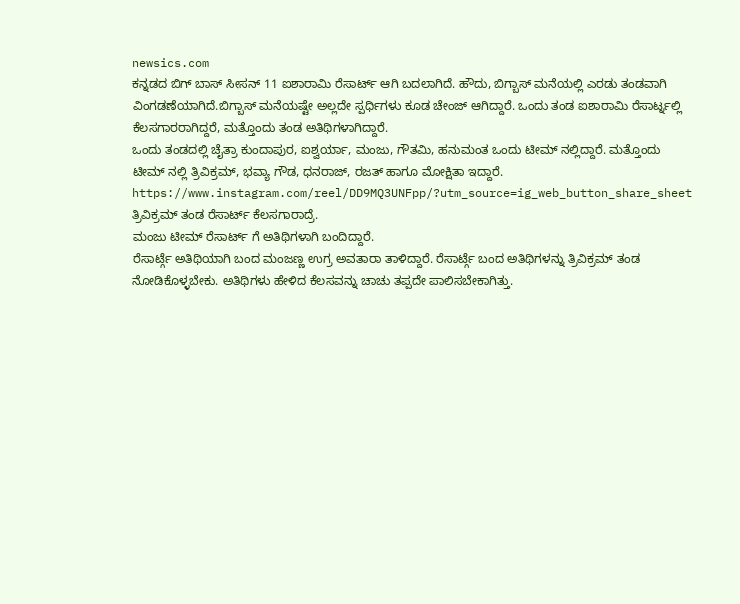newsics.com
ಕನ್ನಡದ ಬಿಗ್ ಬಾಸ್ ಸೀಸನ್ 11 ಐಶಾರಾಮಿ ರೆಸಾರ್ಟ್ ಆಗಿ ಬದಲಾಗಿದೆ. ಹೌದು, ಬಿಗ್ಬಾಸ್ ಮನೆಯಲ್ಲಿ ಎರಡು ತಂಡವಾಗಿ ವಿಂಗಡಣೆಯಾಗಿದೆ.ಬಿಗ್ಬಾಸ್ ಮನೆಯಷ್ಟೇ ಅಲ್ಲದೇ ಸ್ಪರ್ಧಿಗಳು ಕೂಡ ಚೇಂಜ್ ಆಗಿದ್ದಾರೆ. ಒಂದು ತಂಡ ಐಶಾರಾಮಿ ರೆಸಾರ್ಟ್ನಲ್ಲಿ ಕೆಲಸಗಾರರಾಗಿದ್ದರೆ, ಮತ್ತೊಂದು ತಂಡ ಅತಿಥಿಗಳಾಗಿದ್ದಾರೆ.
ಒಂದು ತಂಡದಲ್ಲಿ ಚೈತ್ರಾ ಕುಂದಾಪುರ, ಐಶ್ವರ್ಯಾ, ಮಂಜು, ಗೌತಮಿ, ಹನುಮಂತ ಒಂದು ಟೀಮ್ ನಲ್ಲಿದ್ದಾರೆ. ಮತ್ತೊಂದು ಟೀಮ್ ನಲ್ಲಿ ತ್ರಿವಿಕ್ರಮ್, ಭವ್ಯಾ ಗೌಡ, ಧನರಾಜ್, ರಜತ್ ಹಾಗೂ ಮೋಕ್ಷಿತಾ ಇದ್ದಾರೆ.
https://www.instagram.com/reel/DD9MQ3UNFpp/?utm_source=ig_web_button_share_sheet
ತ್ರಿವಿಕ್ರಮ್ ತಂಡ ರೆಸಾರ್ಟ್ ಕೆಲಸಗಾರಾದ್ರೆ.
ಮಂಜು ಟೀಮ್ ರೆಸಾರ್ಟ್ ಗೆ ಅತಿಥಿಗಳಾಗಿ ಬಂದಿದ್ದಾರೆ.
ರೆಸಾರ್ಟ್ಗೆ ಅತಿಥಿಯಾಗಿ ಬಂದ ಮಂಜಣ್ಣ ಉಗ್ರ ಅವತಾರಾ ತಾಳಿದ್ದಾರೆ. ರೆಸಾರ್ಟ್ಗೆ ಬಂದ ಅತಿಥಿಗಳನ್ನು ತ್ರಿವಿಕ್ರಮ್ ತಂಡ ನೋಡಿಕೊಳ್ಳಬೇಕು. ಅತಿಥಿಗಳು ಹೇಳಿದ ಕೆಲಸವನ್ನು ಚಾಚು ತಪ್ಪದೇ ಪಾಲಿಸಬೇಕಾಗಿತ್ತು.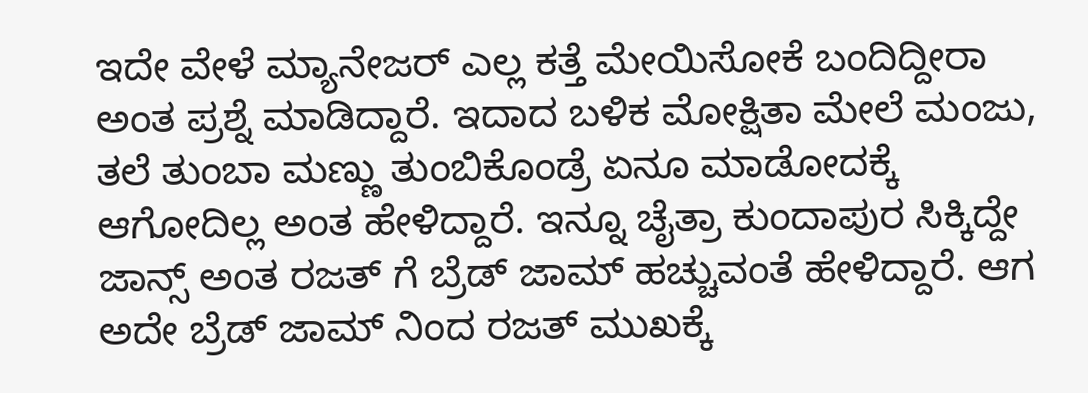ಇದೇ ವೇಳೆ ಮ್ಯಾನೇಜರ್ ಎಲ್ಲ ಕತ್ತೆ ಮೇಯಿಸೋಕೆ ಬಂದಿದ್ದೀರಾ ಅಂತ ಪ್ರಶ್ನೆ ಮಾಡಿದ್ದಾರೆ. ಇದಾದ ಬಳಿಕ ಮೋಕ್ಷಿತಾ ಮೇಲೆ ಮಂಜು, ತಲೆ ತುಂಬಾ ಮಣ್ಣು ತುಂಬಿಕೊಂಡ್ರೆ ಏನೂ ಮಾಡೋದಕ್ಕೆ ಆಗೋದಿಲ್ಲ ಅಂತ ಹೇಳಿದ್ದಾರೆ. ಇನ್ನೂ ಚೈತ್ರಾ ಕುಂದಾಪುರ ಸಿಕ್ಕಿದ್ದೇ ಜಾನ್ಸ್ ಅಂತ ರಜತ್ ಗೆ ಬ್ರೆಡ್ ಜಾಮ್ ಹಚ್ಚುವಂತೆ ಹೇಳಿದ್ದಾರೆ. ಆಗ ಅದೇ ಬ್ರೆಡ್ ಜಾಮ್ ನಿಂದ ರಜತ್ ಮುಖಕ್ಕೆ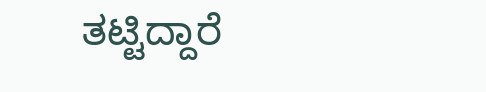ತಟ್ಟಿದ್ದಾರೆ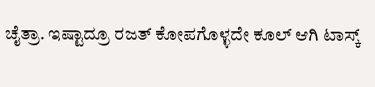ಚೈತ್ರಾ. ಇಷ್ಟಾದ್ರೂ ರಜತ್ ಕೋಪಗೊಳ್ಳದೇ ಕೂಲ್ ಆಗಿ ಟಾಸ್ಕ್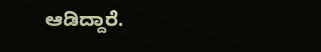ಆಡಿದ್ದಾರೆ.